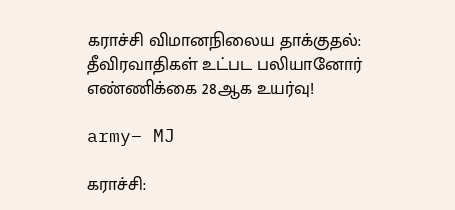கராச்சி விமானநிலைய தாக்குதல்: தீவிரவாதிகள் உட்பட பலியானோர் எண்ணிக்கை 28ஆக உயர்வு!

army– MJ

கராச்சி: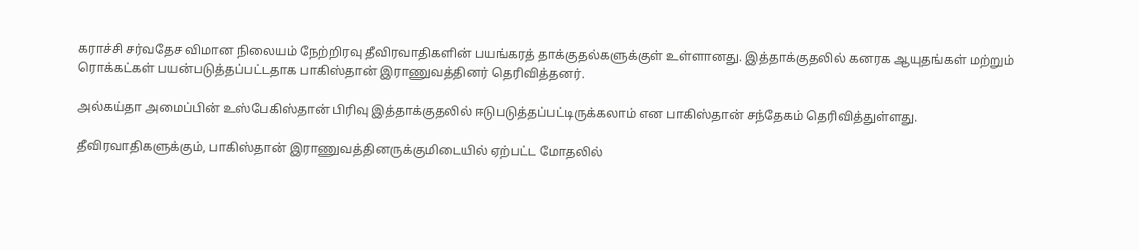கராச்சி சர்வதேச விமான நிலையம் நேற்றிரவு தீவிரவாதிகளின் பயங்கரத் தாக்குதல்களுக்குள் உள்ளானது. இத்தாக்குதலில் கனரக ஆயுதங்கள் மற்றும் ரொக்கட்கள் பயன்படுத்தப்பட்டதாக பாகிஸ்தான் இராணுவத்தினர் தெரிவித்தனர்.

அல்கய்தா அமைப்பின் உஸ்பேகிஸ்தான் பிரிவு இத்தாக்குதலில் ஈடுபடுத்தப்பட்டிருக்கலாம் என பாகிஸ்தான் சந்தேகம் தெரிவித்துள்ளது.

தீவிரவாதிகளுக்கும், பாகிஸ்தான் இராணுவத்தினருக்குமிடையில் ஏற்பட்ட மோதலில்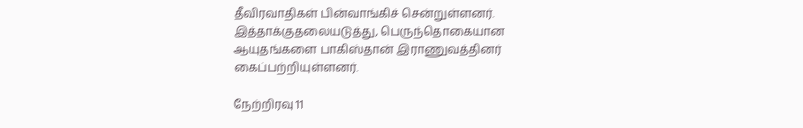தீவிரவாதிகள் பின்வாங்கிச் சென்றுள்ளனர். இத்தாக்குதலையடுத்து, பெருந்தொகையான ஆயுதங்களை பாகிஸ்தான் இராணுவத்தினர் கைப்பற்றியுள்ளனர்.

நேற்றிரவு 11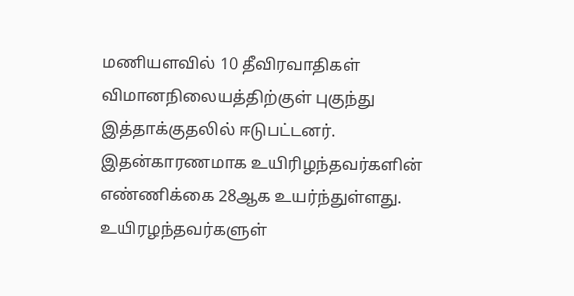மணியளவில் 10 தீவிரவாதிகள் விமானநிலையத்திற்குள் புகுந்து இத்தாக்குதலில் ஈடுபட்டனர். இதன்காரணமாக உயிரிழந்தவர்களின் எண்ணிக்கை 28ஆக உயர்ந்துள்ளது. உயிரழந்தவர்களுள்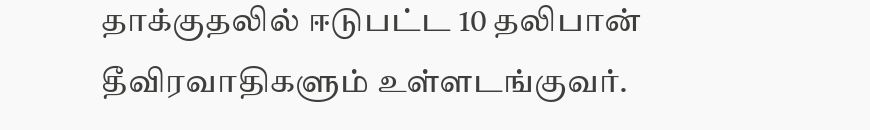தாக்குதலில் ஈடுபட்ட 10 தலிபான் தீவிரவாதிகளும் உள்ளடங்குவர்.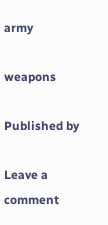army

weapons

Published by

Leave a comment